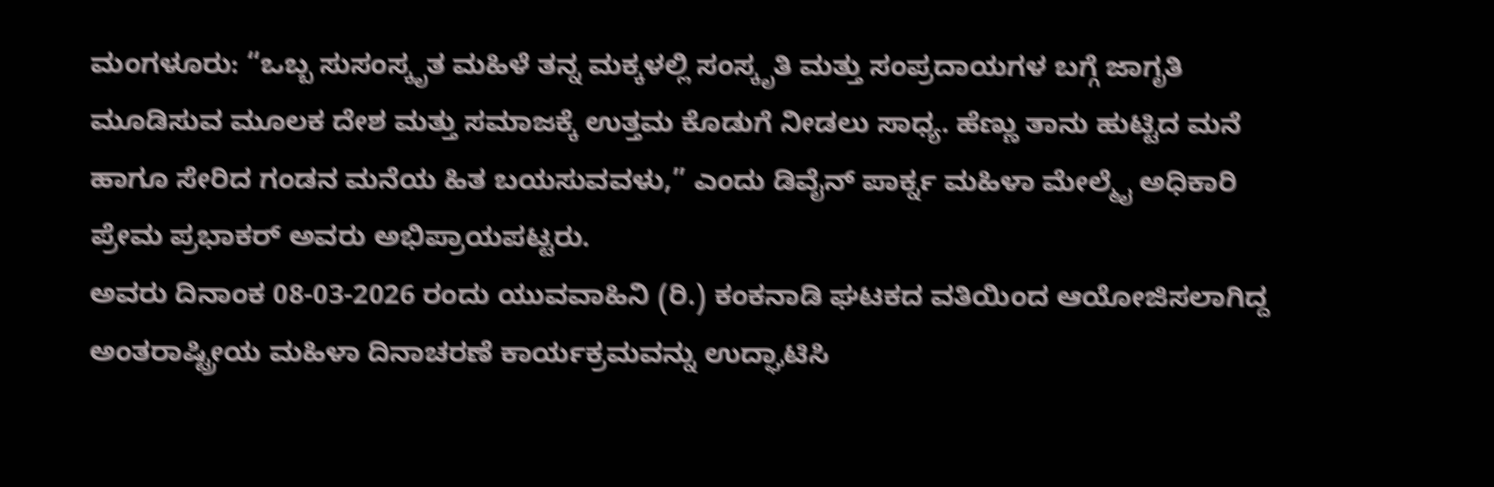ಮಂಗಳೂರು: “ಒಬ್ಬ ಸುಸಂಸ್ಕೃತ ಮಹಿಳೆ ತನ್ನ ಮಕ್ಕಳಲ್ಲಿ ಸಂಸ್ಕೃತಿ ಮತ್ತು ಸಂಪ್ರದಾಯಗಳ ಬಗ್ಗೆ ಜಾಗೃತಿ ಮೂಡಿಸುವ ಮೂಲಕ ದೇಶ ಮತ್ತು ಸಮಾಜಕ್ಕೆ ಉತ್ತಮ ಕೊಡುಗೆ ನೀಡಲು ಸಾಧ್ಯ. ಹೆಣ್ಣು ತಾನು ಹುಟ್ಟಿದ ಮನೆ ಹಾಗೂ ಸೇರಿದ ಗಂಡನ ಮನೆಯ ಹಿತ ಬಯಸುವವಳು,” ಎಂದು ಡಿವೈನ್ ಪಾರ್ಕ್ನ ಮಹಿಳಾ ಮೇಲ್ಮೈ ಅಧಿಕಾರಿ ಪ್ರೇಮ ಪ್ರಭಾಕರ್ ಅವರು ಅಭಿಪ್ರಾಯಪಟ್ಟರು.
ಅವರು ದಿನಾಂಕ 08-03-2026 ರಂದು ಯುವವಾಹಿನಿ (ರಿ.) ಕಂಕನಾಡಿ ಘಟಕದ ವತಿಯಿಂದ ಆಯೋಜಿಸಲಾಗಿದ್ದ ಅಂತರಾಷ್ಟ್ರೀಯ ಮಹಿಳಾ ದಿನಾಚರಣೆ ಕಾರ್ಯಕ್ರಮವನ್ನು ಉದ್ಘಾಟಿಸಿ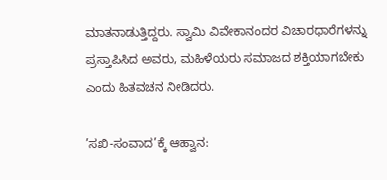ಮಾತನಾಡುತ್ತಿದ್ದರು. ಸ್ವಾಮಿ ವಿವೇಕಾನಂದರ ವಿಚಾರಧಾರೆಗಳನ್ನು ಪ್ರಸ್ತಾಪಿಸಿದ ಅವರು, ಮಹಿಳೆಯರು ಸಮಾಜದ ಶಕ್ತಿಯಾಗಬೇಕು ಎಂದು ಹಿತವಚನ ನೀಡಿದರು.

’ಸಖಿ-ಸಂವಾದ’ಕ್ಕೆ ಆಹ್ವಾನ: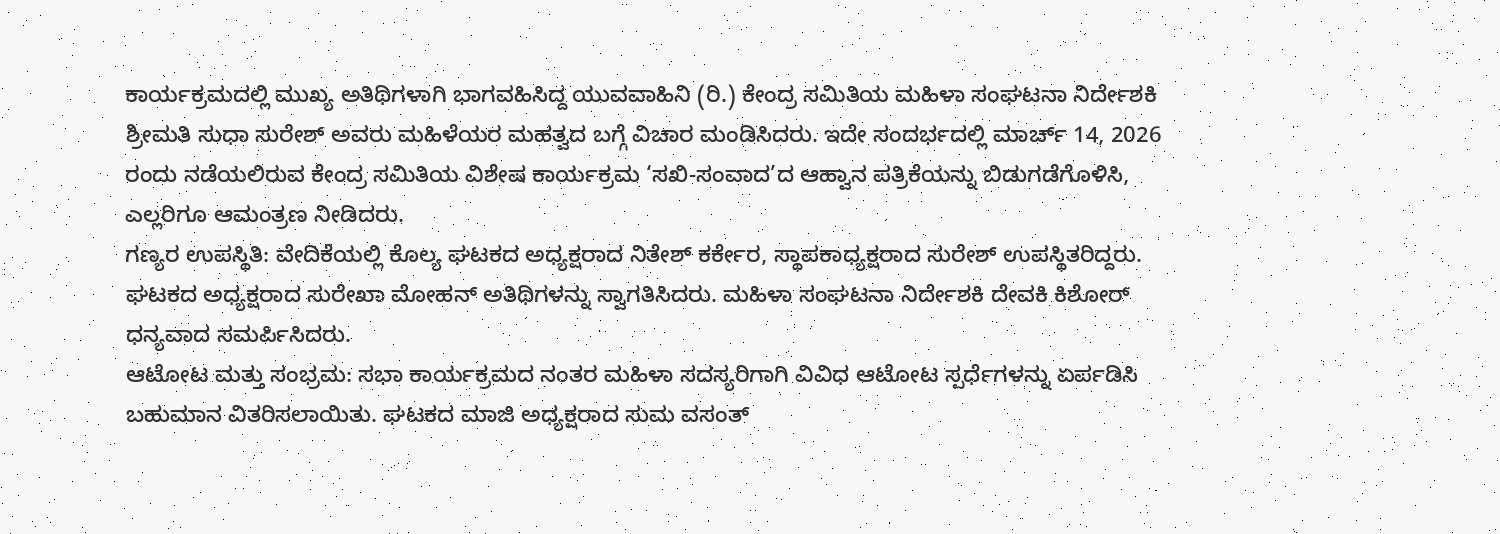ಕಾರ್ಯಕ್ರಮದಲ್ಲಿ ಮುಖ್ಯ ಅತಿಥಿಗಳಾಗಿ ಭಾಗವಹಿಸಿದ್ದ ಯುವವಾಹಿನಿ (ರಿ.) ಕೇಂದ್ರ ಸಮಿತಿಯ ಮಹಿಳಾ ಸಂಘಟನಾ ನಿರ್ದೇಶಕಿ ಶ್ರೀಮತಿ ಸುಧಾ ಸುರೇಶ್ ಅವರು ಮಹಿಳೆಯರ ಮಹತ್ವದ ಬಗ್ಗೆ ವಿಚಾರ ಮಂಡಿಸಿದರು. ಇದೇ ಸಂದರ್ಭದಲ್ಲಿ ಮಾರ್ಚ್ 14, 2026 ರಂದು ನಡೆಯಲಿರುವ ಕೇಂದ್ರ ಸಮಿತಿಯ ವಿಶೇಷ ಕಾರ್ಯಕ್ರಮ ‘ಸಖಿ-ಸಂವಾದ’ದ ಆಹ್ವಾನ ಪತ್ರಿಕೆಯನ್ನು ಬಿಡುಗಡೆಗೊಳಿಸಿ, ಎಲ್ಲರಿಗೂ ಆಮಂತ್ರಣ ನೀಡಿದರು.
ಗಣ್ಯರ ಉಪಸ್ಥಿತಿ: ವೇದಿಕೆಯಲ್ಲಿ ಕೊಲ್ಯ ಘಟಕದ ಅಧ್ಯಕ್ಷರಾದ ನಿತೇಶ್ ಕರ್ಕೇರ, ಸ್ಥಾಪಕಾಧ್ಯಕ್ಷರಾದ ಸುರೇಶ್ ಉಪಸ್ಥಿತರಿದ್ದರು. ಘಟಕದ ಅಧ್ಯಕ್ಷರಾದ ಸುರೇಖಾ ಮೋಹನ್ ಅತಿಥಿಗಳನ್ನು ಸ್ವಾಗತಿಸಿದರು. ಮಹಿಳಾ ಸಂಘಟನಾ ನಿರ್ದೇಶಕಿ ದೇವಕಿ ಕಿಶೋರ್ ಧನ್ಯವಾದ ಸಮರ್ಪಿಸಿದರು.
ಆಟೋಟ ಮತ್ತು ಸಂಭ್ರಮ: ಸಭಾ ಕಾರ್ಯಕ್ರಮದ ನಂತರ ಮಹಿಳಾ ಸದಸ್ಯರಿಗಾಗಿ ವಿವಿಧ ಆಟೋಟ ಸ್ಪರ್ಧೆಗಳನ್ನು ಏರ್ಪಡಿಸಿ ಬಹುಮಾನ ವಿತರಿಸಲಾಯಿತು. ಘಟಕದ ಮಾಜಿ ಅಧ್ಯಕ್ಷರಾದ ಸುಮ ವಸಂತ್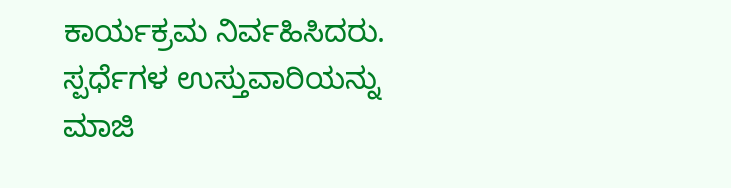ಕಾರ್ಯಕ್ರಮ ನಿರ್ವಹಿಸಿದರು. ಸ್ಪರ್ಧೆಗಳ ಉಸ್ತುವಾರಿಯನ್ನು ಮಾಜಿ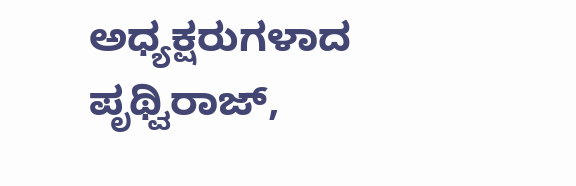ಅಧ್ಯಕ್ಷರುಗಳಾದ ಪೃಥ್ವಿರಾಜ್,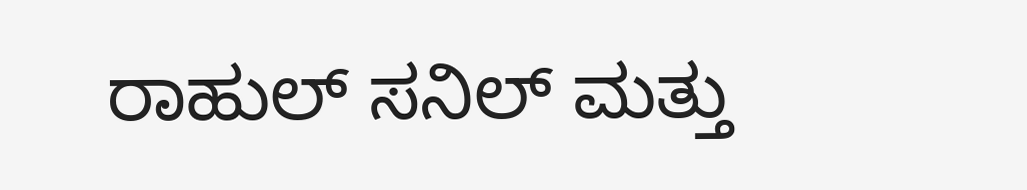ರಾಹುಲ್ ಸನಿಲ್ ಮತ್ತು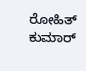ರೋಹಿತ್ ಕುಮಾರ್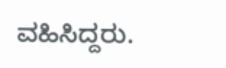ವಹಿಸಿದ್ದರು.